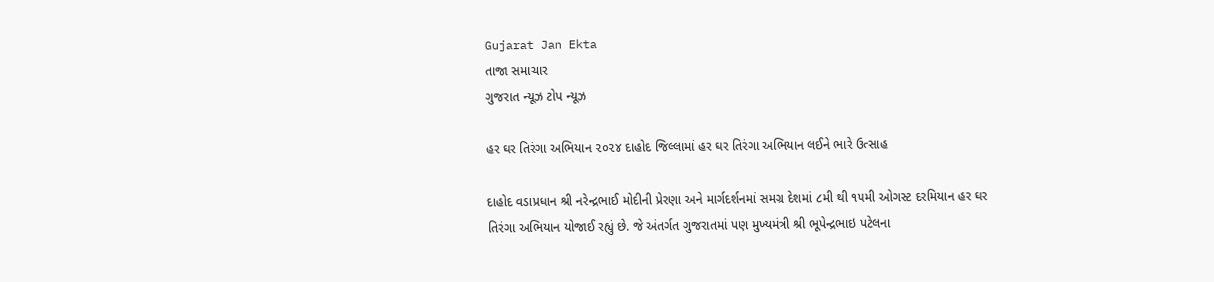Gujarat Jan Ekta
તાજા સમાચાર
ગુજરાત ન્યૂઝ ટોપ ન્યૂઝ

હર ઘર તિરંગા અભિયાન ૨૦૨૪ દાહોદ જિલ્લામાં હર ઘર તિરંગા અભિયાન લઈને ભારે ઉત્સાહ

દાહોદ વડાપ્રધાન શ્રી નરેન્દ્રભાઈ મોદીની પ્રેરણા અને માર્ગદર્શનમાં સમગ્ર દેશમાં ૮મી થી ૧૫મી ઓગસ્ટ દરમિયાન હર ઘર તિરંગા અભિયાન યોજાઈ રહ્યું છે. જે અંતર્ગત ગુજરાતમાં પણ મુખ્યમંત્રી શ્રી ભૂપેન્દ્રભાઇ પટેલના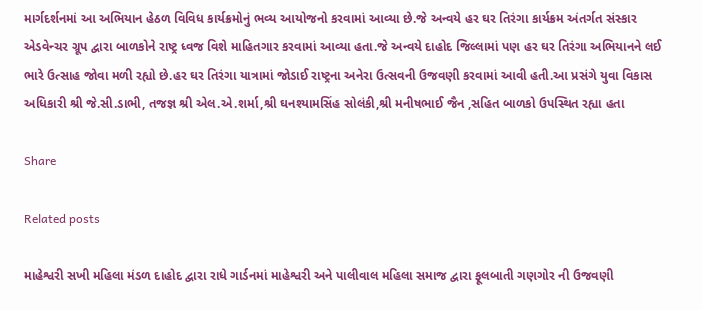માર્ગદર્શનમાં આ અભિયાન હેઠળ વિવિધ કાર્યક્રમોનું ભવ્ય આયોજનો કરવામાં આવ્યા છે.જે અન્વયે હર ઘર તિરંગા કાર્યક્રમ અંતર્ગત સંસ્કાર એડવેન્ચર ગ્રૂપ દ્વારા બાળકોને રાષ્ટ્ર ધ્વજ વિશે માહિતગાર કરવામાં આવ્યા હતા.જે અન્વયે દાહોદ જિલ્લામાં પણ હર ઘર તિરંગા અભિયાનને લઈ ભારે ઉત્સાહ જોવા મળી રહ્યો છે.હર ઘર તિરંગા યાત્રામાં જોડાઈ રાષ્ટ્રના અનેરા ઉત્સવની ઉજવણી કરવામાં આવી હતી.આ પ્રસંગે યુવા વિકાસ અધિકારી શ્રી જે.સી.ડાભી, તજજ્ઞ શ્રી એલ.એ.શર્મા,શ્રી ઘનશ્યામસિંહ સોલંકી,શ્રી મનીષભાઈ જૈન ,સહિત બાળકો ઉપસ્થિત રહ્યા હતા

Share

Related posts

માહેશ્વરી સખી મહિલા મંડળ દાહોદ દ્વારા રાધે ગાર્ડનમાં માહેશ્વરી અને પાલીવાલ મહિલા સમાજ દ્વારા ફૂલબાતી ગણગોર ની ઉજવણી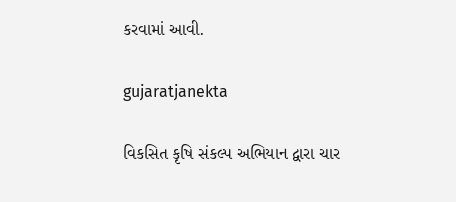કરવામાં આવી.

gujaratjanekta

વિકસિત કૃષિ સંકલ્પ અભિયાન દ્વારા ચાર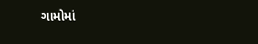ગામોમાં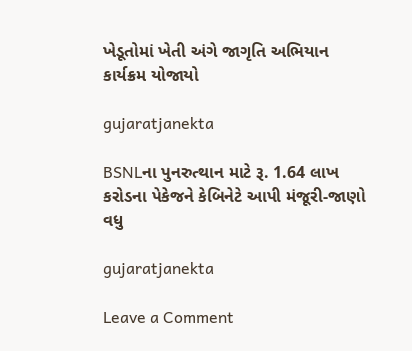ખેડૂતોમાં ખેતી અંગે જાગૃતિ અભિયાન કાર્યક્રમ યોજાયો

gujaratjanekta

BSNLના પુનરુત્થાન માટે રૂ. 1.64 લાખ કરોડના પેકેજને કેબિનેટે આપી મંજૂરી-જાણો વધુ

gujaratjanekta

Leave a Comment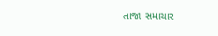તાજા સમાચાર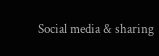Social media & sharing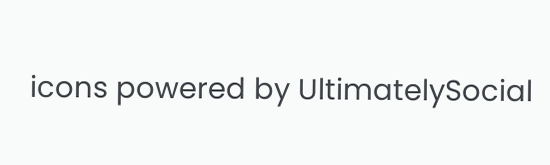icons powered by UltimatelySocial